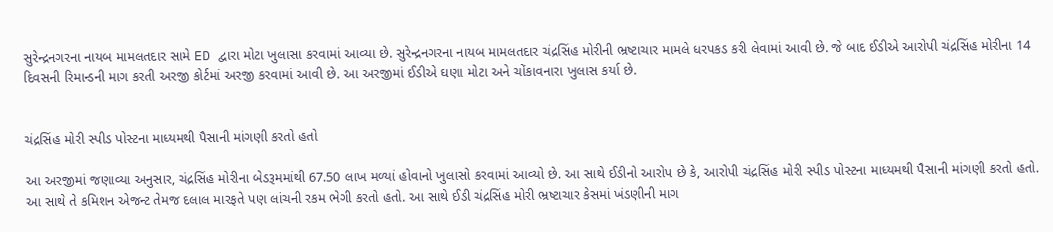સુરેન્દ્રનગરના નાયબ મામલતદાર સામે ED દ્વારા મોટા ખુલાસા કરવામાં આવ્યા છે. સુરેન્દ્રનગરના નાયબ મામલતદાર ચંદ્રસિંહ મોરીની ભ્રષ્ટાચાર મામલે ધરપકડ કરી લેવામાં આવી છે. જે બાદ ઈડીએ આરોપી ચંદ્રસિંહ મોરીના 14 દિવસની રિમાન્ડની માગ કરતી અરજી કોર્ટમાં અરજી કરવામાં આવી છે. આ અરજીમાં ઈડીએ ઘણા મોટા અને ચોંકાવનારા ખુલાસ કર્યા છે.


ચંદ્રસિંહ મોરી સ્પીડ પોસ્ટના માધ્યમથી પૈસાની માંગણી કરતો હતો

આ અરજીમાં જણાવ્યા અનુસાર, ચંદ્રસિંહ મોરીના બેડરૂમમાંથી 67.50 લાખ મળ્યાં હોવાનો ખુલાસો કરવામાં આવ્યો છે. આ સાથે ઈડીનો આરોપ છે કે, આરોપી ચંદ્રસિંહ મોરી સ્પીડ પોસ્ટના માધ્યમથી પૈસાની માંગણી કરતો હતો. આ સાથે તે કમિશન એજન્ટ તેમજ દલાલ મારફતે પણ લાંચની રકમ ભેગી કરતો હતો. આ સાથે ઈડી ચંદ્રસિંહ મોરી ભ્રષ્ટાચાર કેસમાં ખંડણીની માગ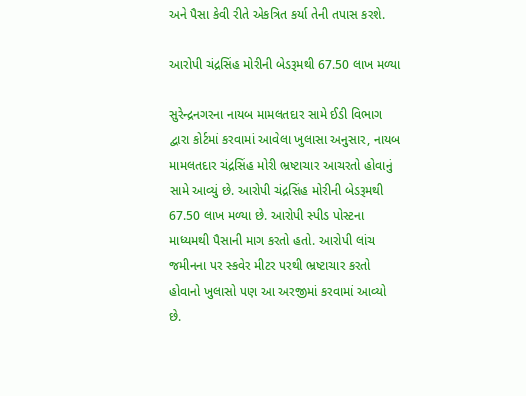અને પૈસા કેવી રીતે એકત્રિત કર્યા તેની તપાસ કરશે.

આરોપી ચંદ્રસિંહ મોરીની બેડરૂમથી 67.50 લાખ મળ્યા

સુરેન્દ્રનગરના નાયબ મામલતદાર સામે ઈડી વિભાગ દ્વારા કોર્ટમાં કરવામાં આવેલા ખુલાસા અનુસાર, નાયબ મામલતદાર ચંદ્રસિંહ મોરી ભ્રષ્ટાચાર આચરતો હોવાનું સામે આવ્યું છે. આરોપી ચંદ્રસિંહ મોરીની બેડરૂમથી 67.50 લાખ મળ્યા છે. આરોપી સ્પીડ પોસ્ટના માધ્યમથી પૈસાની માગ કરતો હતો. આરોપી લાંચ જમીનના પર સ્કવેર મીટર પરથી ભ્રષ્ટાચાર કરતો હોવાનો ખુલાસો પણ આ અરજીમાં કરવામાં આવ્યો છે.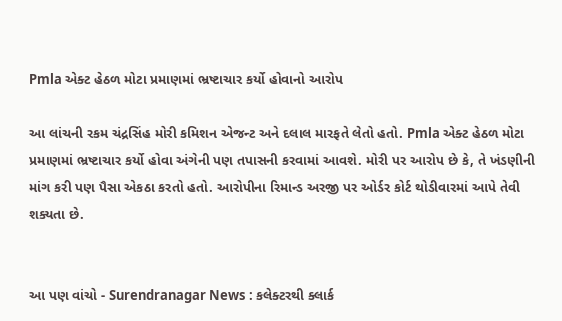Pmla એક્ટ હેઠળ મોટા પ્રમાણમાં ભ્રષ્ટાચાર કર્યો હોવાનો આરોપ

આ લાંચની રકમ ચંદ્રસિંહ મોરી કમિશન એજન્ટ અને દલાલ મારફતે લેતો હતો. Pmla એક્ટ હેઠળ મોટા પ્રમાણમાં ભ્રષ્ટાચાર કર્યો હોવા અંગેની પણ તપાસની કરવામાં આવશે. મોરી પર આરોપ છે કે, તે ખંડણીની માંગ કરી પણ પૈસા એકઠા કરતો હતો. આરોપીના રિમાન્ડ અરજી પર ઓર્ડર કોર્ટ થોડીવારમાં આપે તેવી શક્યતા છે.


આ પણ વાંચો - Surendranagar News : કલેક્ટરથી ક્લાર્ક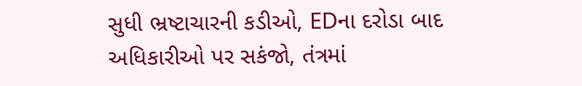સુધી ભ્રષ્ટાચારની કડીઓ, EDના દરોડા બાદ અધિકારીઓ પર સકંજો, તંત્રમાં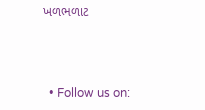ખળભળાટ



  • Follow us on: